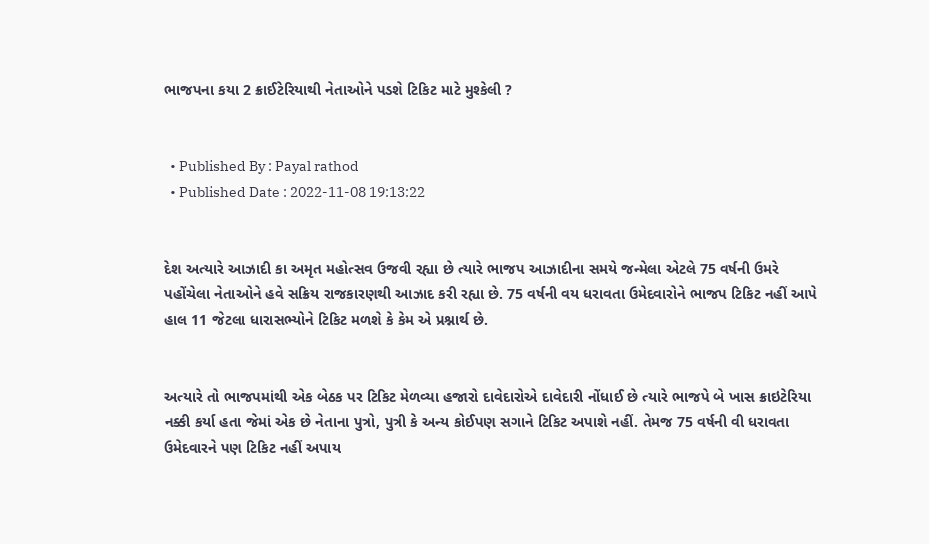ભાજપના કયા 2 ક્રાઈટેરિયાથી નેતાઓને પડશે ટિકિટ માટે મુશ્કેલી ?


  • Published By : Payal rathod
  • Published Date : 2022-11-08 19:13:22


દેશ અત્યારે આઝાદી કા અમૃત મહોત્સવ ઉજવી રહ્યા છે ત્યારે ભાજપ આઝાદીના સમયે જન્મેલા એટલે 75 વર્ષની ઉમરે પહોંચેલા નેતાઓને હવે સક્રિય રાજકારણથી આઝાદ કરી રહ્યા છે. 75 વર્ષની વય ધરાવતા ઉમેદવારોને ભાજપ ટિકિટ નહીં આપે હાલ 11 જેટલા ધારાસભ્યોને ટિકિટ મળશે કે કેમ એ પ્રશ્નાર્થ છે.


અત્યારે તો ભાજપમાંથી એક બેઠક પર ટિકિટ મેળવ્યા હજારો દાવેદારોએ દાવેદારી નોંધાઈ છે ત્યારે ભાજપે બે ખાસ ક્રાઇટેરિયા નક્કી કર્યા હતા જેમાં એક છે નેતાના પુત્રો, પુત્રી કે અન્ય કોઈપણ સગાને ટિકિટ અપાશે નહીં. તેમજ 75 વર્ષની વી ધરાવતા ઉમેદવારને પણ ટિકિટ નહીં અપાય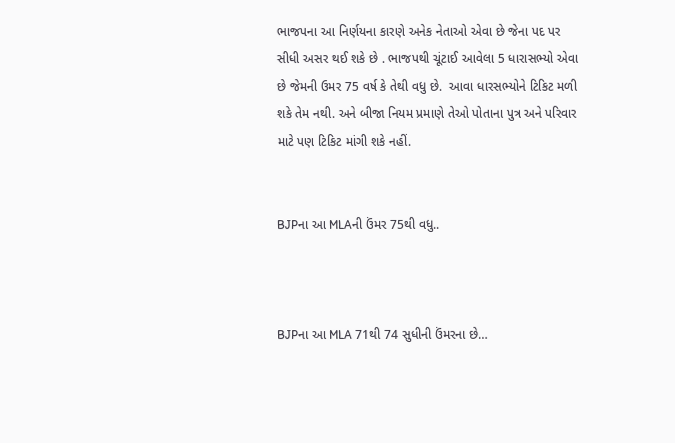ભાજપના આ નિર્ણયના કારણે અનેક નેતાઓ એવા છે જેના પદ પર સીધી અસર થઈ શકે છે . ભાજપથી ચૂંટાઈ આવેલા 5 ધારાસભ્યો એવા છે જેમની ઉમર 75 વર્ષ કે તેથી વધુ છે.  આવા ધારસભ્યોને ટિકિટ મળી શકે તેમ નથી. અને બીજા નિયમ પ્રમાણે તેઓ પોતાના પુત્ર અને પરિવાર માટે પણ ટિકિટ માંગી શકે નહીં.


BJPના આ MLAની ઉંમર 75થી વધુ..



BJPના આ MLA 71થી 74 સુધીની ઉંમરના છે…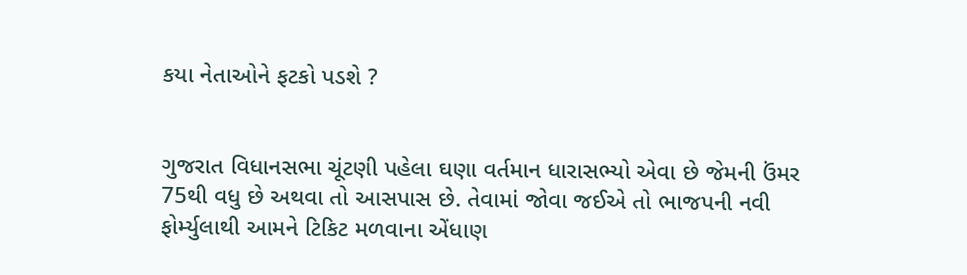કયા નેતાઓને ફટકો પડશે ?


ગુજરાત વિધાનસભા ચૂંટણી પહેલા ઘણા વર્તમાન ધારાસભ્યો એવા છે જેમની ઉંમર 75થી વધુ છે અથવા તો આસપાસ છે. તેવામાં જોવા જઈએ તો ભાજપની નવી ફોર્મ્યુલાથી આમને ટિકિટ મળવાના એંધાણ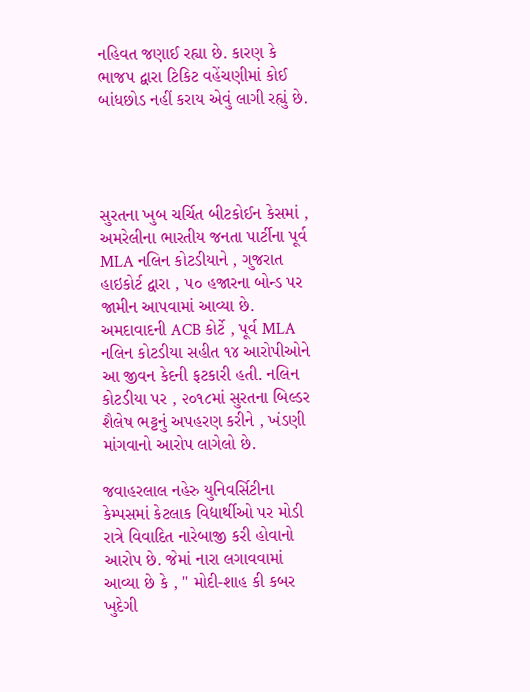નહિવત જણાઈ રહ્યા છે. કારણ કે ભાજપ દ્વારા ટિકિટ વહેંચણીમાં કોઈ બાંધછોડ નહીં કરાય એવું લાગી રહ્યું છે.




સુરતના ખુબ ચર્ચિત બીટકોઈન કેસમાં , અમરેલીના ભારતીય જનતા પાર્ટીના પૂર્વ MLA નલિન કોટડીયાને , ગુજરાત હાઇકોર્ટ દ્વારા , ૫૦ હજારના બોન્ડ પર જામીન આપવામાં આવ્યા છે. અમદાવાદની ACB કોર્ટે , પૂર્વ MLA નલિન કોટડીયા સહીત ૧૪ આરોપીઓને આ જીવન કેદની ફટકારી હતી. નલિન કોટડીયા પર , ૨૦૧૮માં સુરતના બિલ્ડર શૈલેષ ભટ્ટનું અપહરણ કરીને , ખંડણી માંગવાનો આરોપ લાગેલો છે.

જવાહરલાલ નહેરુ યુનિવર્સિટીના કેમ્પસમાં કેટલાક વિદ્યાર્થીઓ પર મોડી રાત્રે વિવાદિત નારેબાજી કરી હોવાનો આરોપ છે. જેમાં નારા લગાવવામાં આવ્યા છે કે , " મોદી-શાહ કી કબર ખુદેગી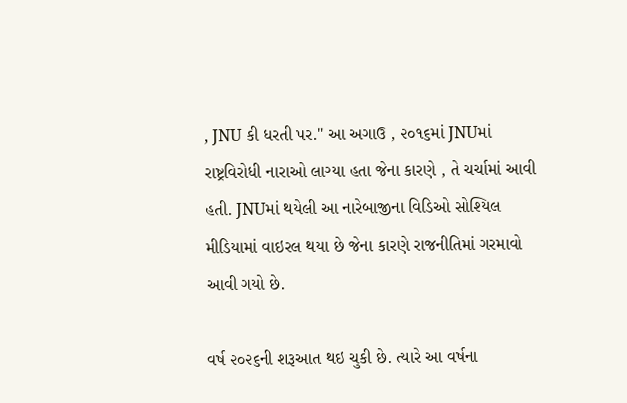, JNU કી ધરતી પર." આ અગાઉ , ૨૦૧૬માં JNUમાં રાષ્ટ્રવિરોધી નારાઓ લાગ્યા હતા જેના કારણે , તે ચર્ચામાં આવી હતી. JNUમાં થયેલી આ નારેબાજીના વિડિઓ સોશ્યિલ મીડિયામાં વાઇરલ થયા છે જેના કારણે રાજનીતિમાં ગરમાવો આવી ગયો છે.

વર્ષ ૨૦૨૬ની શરૂઆત થઇ ચુકી છે. ત્યારે આ વર્ષના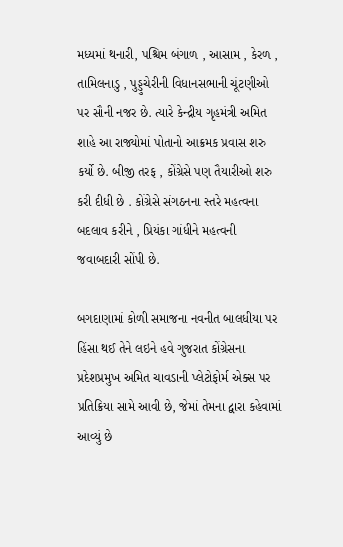મધ્યમાં થનારી, પશ્ચિમ બંગાળ , આસામ , કેરળ , તામિલનાડુ , પુડ્ડુચેરીની વિધાનસભાની ચૂંટણીઓ પર સૌની નજર છે. ત્યારે કેન્દ્રીય ગૃહમંત્રી અમિત શાહે આ રાજ્યોમાં પોતાનો આક્રમક પ્રવાસ શરુ કર્યો છે. બીજી તરફ , કોંગ્રેસે પણ તૈયારીઓ શરુ કરી દીધી છે . કોંગ્રેસે સંગઠનના સ્તરે મહત્વના બદલાવ કરીને , પ્રિયંકા ગાંધીને મહત્વની જવાબદારી સોંપી છે.

બગદાણામાં કોળી સમાજના નવનીત બાલધીયા પર હિંસા થઈ તેને લઇને હવે ગુજરાત કોંગ્રેસના પ્રદેશપ્રમુખ અમિત ચાવડાની પ્લેટોફોર્મ એક્સ પર પ્રતિક્રિયા સામે આવી છે, જેમાં તેમના દ્વારા કહેવામાં આવ્યું છે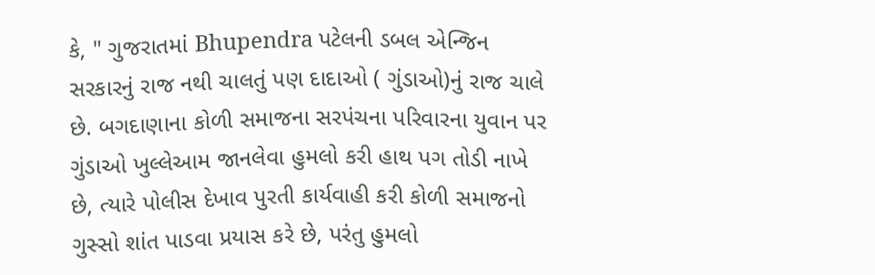કે, " ગુજરાતમાં Bhupendra પટેલની ડબલ એન્જિન સરકારનું રાજ નથી ચાલતું પણ દાદાઓ ( ગુંડાઓ)નું રાજ ચાલે છે. બગદાણાના કોળી સમાજના સરપંચના પરિવારના યુવાન પર ગુંડાઓ ખુલ્લેઆમ જાનલેવા હુમલો કરી હાથ પગ તોડી નાખે છે, ત્યારે પોલીસ દેખાવ પુરતી કાર્યવાહી કરી કોળી સમાજનો ગુસ્સો શાંત પાડવા પ્રયાસ કરે છે, પરંતુ હુમલો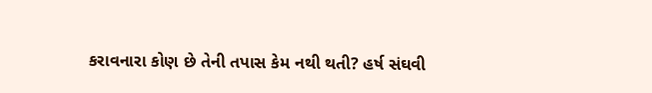કરાવનારા કોણ છે તેની તપાસ કેમ નથી થતી? હર્ષ સંઘવી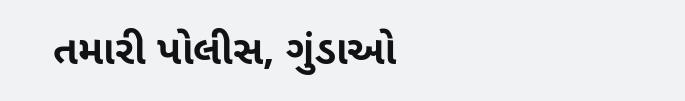તમારી પોલીસ, ગુંડાઓ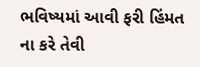ભવિષ્યમાં આવી ફરી હિંમત ના કરે તેવી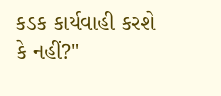કડક કાર્યવાહી કરશે કે નહીં?"